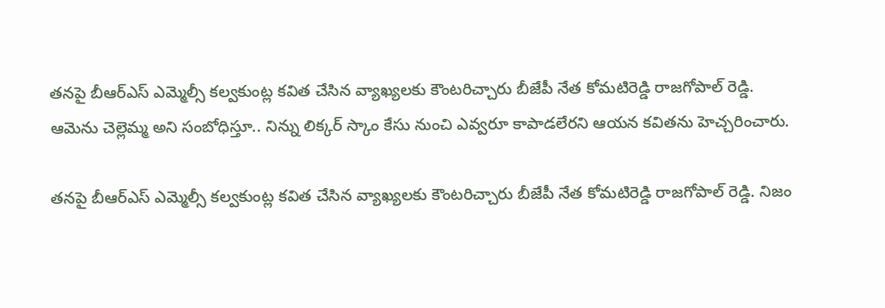తనపై బీఆర్ఎస్ ఎమ్మెల్సీ కల్వకుంట్ల కవిత చేసిన వ్యాఖ్యలకు కౌంటరిచ్చారు బీజేపీ నేత కోమటిరెడ్డి రాజగోపాల్ రెడ్డి. ఆమెను చెల్లెమ్మ అని సంబోధిస్తూ.. నిన్ను లిక్కర్ స్కాం కేసు నుంచి ఎవ్వరూ కాపాడలేరని ఆయన కవితను హెచ్చరించారు.

తనపై బీఆర్ఎస్ ఎమ్మెల్సీ కల్వకుంట్ల కవిత చేసిన వ్యాఖ్యలకు కౌంటరిచ్చారు బీజేపీ నేత కోమటిరెడ్డి రాజగోపాల్ రెడ్డి. నిజం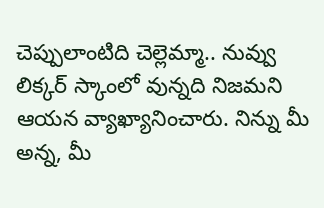చెప్పులాంటిది చెల్లెమ్మా.. నువ్వు లిక్కర్ స్కాంలో వున్నది నిజమని ఆయన వ్యాఖ్యానించారు. నిన్ను మీ అన్న, మీ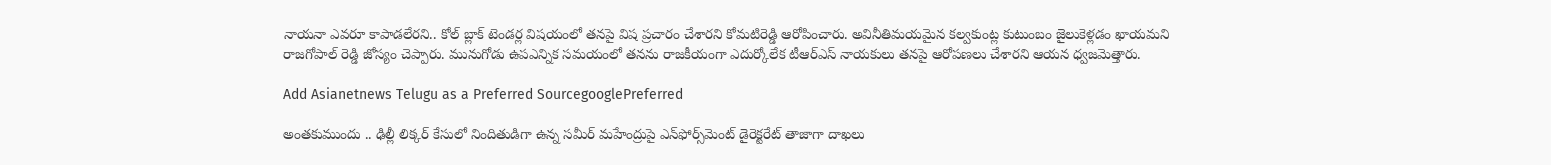నాయనా ఎవరూ కాపాడలేరని.. కోల్ బ్లాక్ టెండర్ల విషయంలో తనపై విష ప్రచారం చేశారని కోమటిరెడ్డి ఆరోపించారు. అవినీతిమయమైన కల్వకుంట్ల కుటుంబం జైలుకెళ్లడం ఖాయమని రాజగోపాల్ రెడ్డి జోస్యం చెప్పారు. మునుగోడు ఉపఎన్నిక సమయంలో తనను రాజకీయంగా ఎదుర్కోలేక టీఆర్ఎస్ నాయకులు తనపై ఆరోపణలు చేశారని ఆయన ధ్వజమెత్తారు.

Add Asianetnews Telugu as a Preferred SourcegooglePreferred

అంతకుముందు .. ఢిల్లీ లిక్కర్ కేసులో నిందితుడిగా ఉన్న సమీర్‌ మహేంద్రుపై ఎన్‌ఫోర్స్‌మెంట్ డైరెక్టరేట్ తాజాగా దాఖలు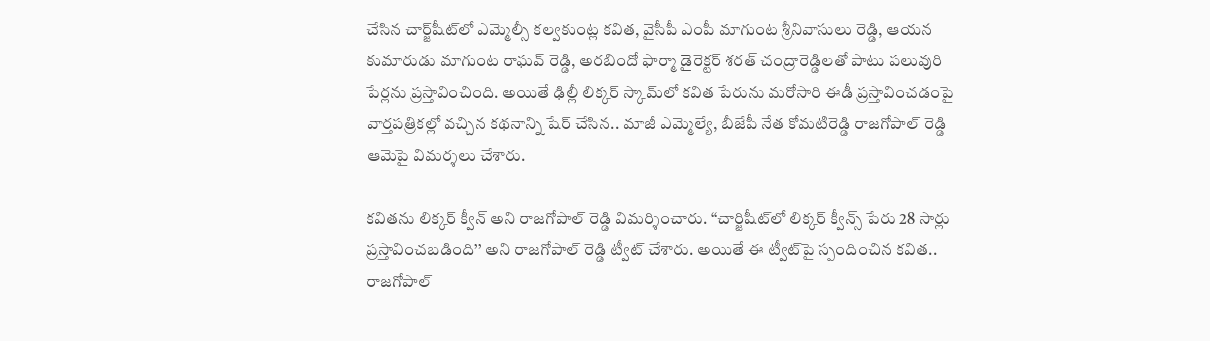చేసిన చార్జ్‌షీట్‌లో ఎమ్మెల్సీ కల్వకుంట్ల కవిత, వైసీపీ ఎంపీ మాగుంట శ్రీనివాసులు రెడ్డి, ఆయన కుమారుడు మాగుంట రాఘవ్‌‌ రెడ్డి, అరబిందో ఫార్మా డైరెక్టర్‌ శరత్‌ చంద్రారెడ్డి‌లతో పాటు పలువురి పేర్లను ప్రస్తావించింది. అయితే ఢిల్లీ లిక్కర్ స్కామ్‌లో కవిత పేరును మరోసారి ఈడీ ప్రస్తావించడం‌పై వార్తపత్రికల్లో వచ్చిన కథనాన్ని షేర్ చేసిన.. మాజీ ఎమ్మెల్యే, బీజేపీ నేత కోమటిరెడ్డి రాజగోపాల్ రెడ్డి ఆమెపై విమర్శలు చేశారు.

కవితను లిక్కర్ క్వీన్ అని రాజగోపాల్ రెడ్డి విమర్శించారు. ‘‘చార్జిషీట్‌లో లిక్కర్ క్వీన్స్ పేరు 28 సార్లు ప్రస్తావించబడింది’’ అని రాజగోపాల్ రెడ్డి ట్వీట్ చేశారు. అయితే ఈ ట్వీట్‌పై స్పందించిన కవిత.. రాజగోపాల్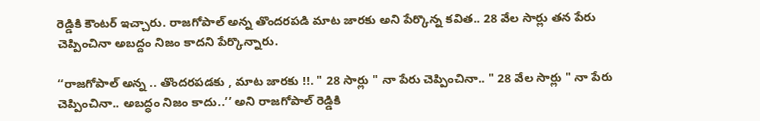రెడ్డికి కౌంటర్ ఇచ్చారు. రాజగోపాల్ అన్న తొందరపడి మాట జారకు అని పేర్కొన్న కవిత.. 28 వేల సార్లు తన పేరు చెప్పించినా అబద్దం నిజం కాదని పేర్కొన్నారు.

‘‘రాజగోపాల్ అన్న .. తొందరపడకు , మాట జారకు !!. " 28 సార్లు " నా పేరు చెప్పించినా.. " 28 వేల సార్లు " నా పేరు చెప్పించినా.. అబద్ధం నిజం కాదు..’’ అని రాజగోపాల్ రెడ్డికి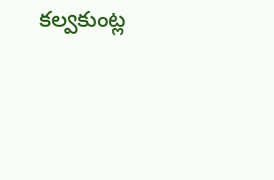కల్వకుంట్ల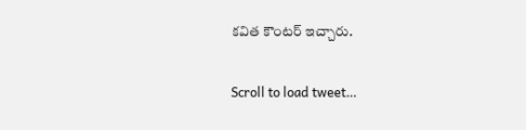కవిత కౌంటర్ ఇచ్చారు.

Scroll to load tweet…